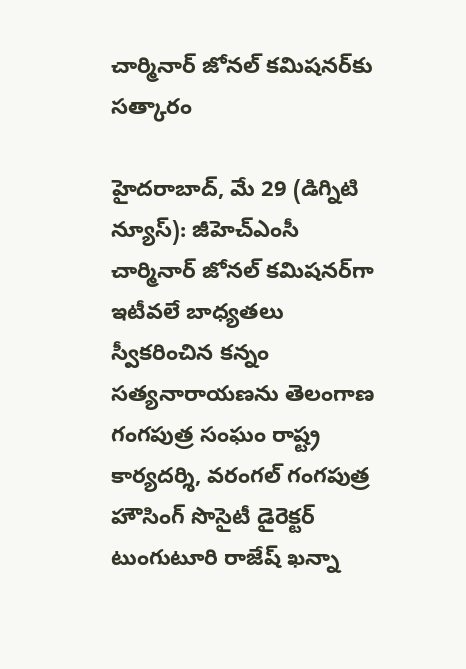చార్మినార్ జోనల్ కమిషనర్‌కు సత్కారం

హైదరాబాద్, మే 29 (డిగ్నిటి న్యూస్): జీహెచ్‌ఎంసీ చార్మినార్ జోనల్ కమిషనర్‌గా ఇటీవలే బాధ్యతలు స్వీకరించిన కన్నం సత్యనారాయణను తెలంగాణ గంగపుత్ర సంఘం రాష్ట్ర కార్యదర్శి, వరంగల్ గంగపుత్ర హౌసింగ్ సొసైటీ డైరెక్టర్ టుంగుటూరి రాజేష్ ఖన్నా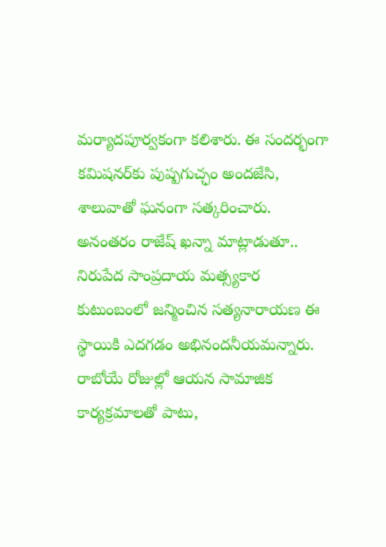మర్యాదపూర్వకంగా కలిశారు. ఈ సందర్భంగా కమిషనర్‌కు పుష్పగుచ్ఛం అందజేసి, శాలువాతో ఘనంగా సత్కరించారు. అనంతరం రాజేష్ ఖన్నా మాట్లాడుతూ.. నిరుపేద సాంప్రదాయ మత్స్యకార కుటుంబంలో జన్మించిన సత్యనారాయణ ఈ స్థాయికి ఎదగడం అభినందనీయమన్నారు. రాబోయే రోజుల్లో ఆయన సామాజిక కార్యక్రమాలతో పాటు,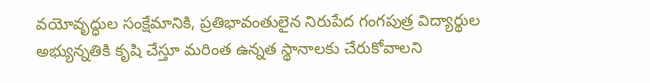వయోవృద్ధుల సంక్షేమానికి, ప్రతిభావంతులైన నిరుపేద గంగపుత్ర విద్యార్థుల అభ్యున్నతికి కృషి చేస్తూ మరింత ఉన్నత స్థానాలకు చేరుకోవాలని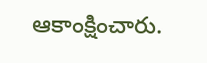ఆకాంక్షించారు.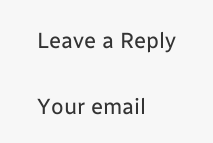Leave a Reply

Your email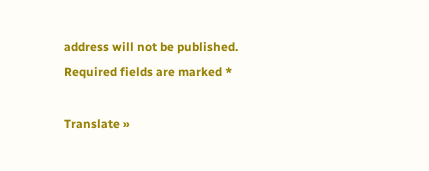address will not be published. Required fields are marked *

Translate »